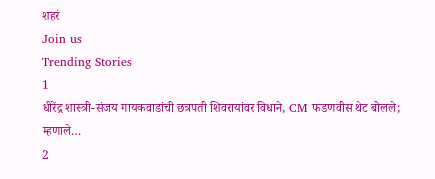शहरं
Join us
Trending Stories
1
धीरेंद्र शास्त्री-संजय गायकवाडांची छत्रपती शिवरायांवर विधाने, CM फडणवीस थेट बोलले; म्हणाले…
2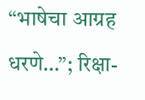“भाषेचा आग्रह धरणे…”; रिक्षा-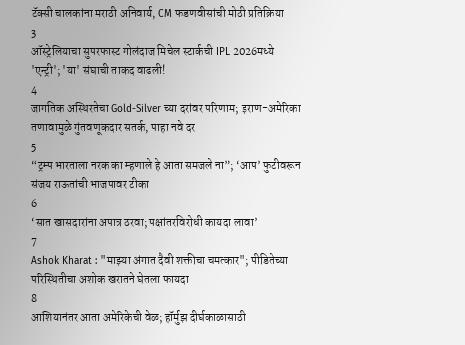टॅक्सी चालकांना मराठी अनिवार्य, CM फडणवीसांची मोठी प्रतिक्रिया
3
ऑस्ट्रेलियाचा सुपरफास्ट गोलंदाज मिचेल स्टार्कची IPL 2026मध्ये 'एन्ट्री'; 'या' संघाची ताकद वाढली!
4
जागतिक अस्थिरतेचा Gold-Silver च्या दरांवर परिणाम; इराण-अमेरिका तणावामुळे गुंतवणूकदार सतर्क, पाहा नवे दर
5
“ट्रम्प भारताला नरक का म्हणाले हे आता समजले ना”; ‘आप’ फुटीवरून संजय राऊतांची भाजपावर टीका
6
‘सात खासदारांना अपात्र ठरवा; पक्षांतरविरोधी कायदा लावा’
7
Ashok Kharat : "माझ्या अंगात दैवी शक्तीचा चमत्कार"; पीडितेच्या परिस्थितीचा अशोक खरातने घेतला फायदा
8
आशियानंतर आता अमेरिकेची वेळ; हॉर्मुझ दीर्घकाळासाठी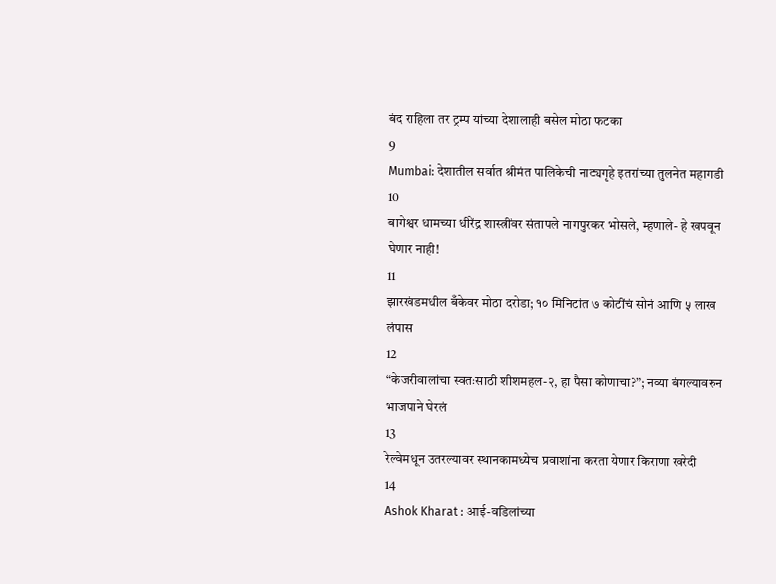बंद राहिला तर ट्रम्प यांच्या देशालाही बसेल मोठा फटका
9
Mumbai: देशातील सर्वात श्रीमंत पालिकेची नाट्यगृहे इतरांच्या तुलनेत महागडी
10
बागेश्वर धामच्या धीरेंद्र शास्त्रींवर संतापले नागपुरकर भोसले, म्हणाले- हे खपवून घेणार नाही!
11
झारखंडमधील बँकेवर मोठा दरोडा; १० मिनिटांत ७ कोटींचं सोनं आणि ५ लाख लंपास
12
“केजरीवालांचा स्वतःसाठी शीशमहल-२, हा पैसा कोणाचा?”; नव्या बंगल्यावरुन भाजपाने घेरलं
13
रेल्वेमधून उतरल्यावर स्थानकामध्येच प्रवाशांना करता येणार किराणा खरेदी
14
Ashok Kharat : आई-वडिलांच्या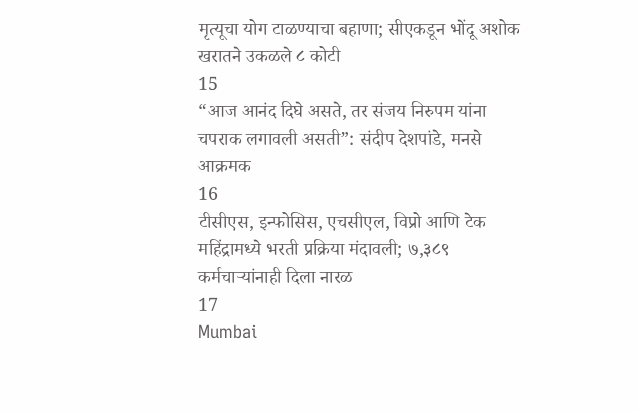मृत्यूचा योग टाळण्याचा बहाणा; सीएकडून भोंदू अशोक खरातने उकळले ८ कोटी
15
“आज आनंद दिघे असते, तर संजय निरुपम यांना चपराक लगावली असती”: संदीप देशपांडे, मनसे आक्रमक
16
टीसीएस, इन्‍फोसिस, एचसीएल, विप्रो आणि टेक महिंद्रामध्ये भरती प्रक्रिया मंदावली; ७,३८९ कर्मचाऱ्यांनाही दिला नारळ
17
Mumbai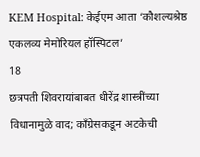KEM Hospital: केईएम आता ‘कौशल्यश्रेष्ठ एकलव्य मेमोरियल हॉस्पिटल’
18
छत्रपती शिवरायांबाबत धीरेंद्र शास्त्रींच्या विधानामुळे वाद; काँग्रेसकडून अटकेची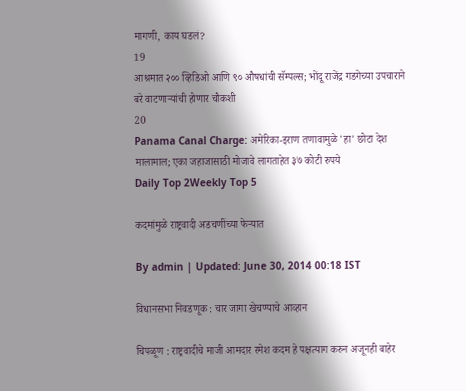मागणी, काय घडलं?
19
आश्रमात २०० व्हिडिओ आणि ९० औषधांची सॅम्पल्स; भोंदू राजेंद्र गडगेच्या उपचाराने बरे वाटणाऱ्यांची होणार चौकशी
20
Panama Canal Charge: अमेरिका-इराण तणावामुळे 'हा' छोटा देश मालामाल; एका जहाजासाठी मोजावे लागताहेत ३७ कोटी रुपये
Daily Top 2Weekly Top 5

कदमांमुळे राष्ट्रवादी अडचणींच्या फेऱ्यात

By admin | Updated: June 30, 2014 00:18 IST

विधानसभा निवडणूक : चार जागा खेचण्याचे आव्हान

चिपळूण : राष्ट्रवादीचे माजी आमदार रमेश कदम हे पक्षत्याग करुन अजूनही बाहेर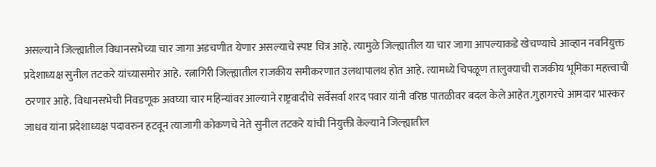असल्याने जिल्ह्यातील विधानसभेच्या चार जागा अडचणीत येणार असल्याचे स्पष्ट चित्र आहे. त्यामुळे जिल्ह्यातील या चार जागा आपल्याकडे खेचण्याचे आव्हान नवनियुक्त प्रदेशाध्यक्ष सुनील तटकरे यांच्यासमोर आहे. रत्नागिरी जिल्ह्यातील राजकीय समीकरणात उलथापालथ होत आहे. त्यामध्ये चिपळूण तालुक्याची राजकीय भूमिका महत्त्वाची ठरणार आहे. विधानसभेची निवडणूक अवघ्या चार महिन्यांवर आल्याने राष्ट्रवादीचे सर्वेसर्वा शरद पवार यांनी वरिष्ठ पातळीवर बदल केले आहेत.गुहागरचे आमदार भास्कर जाधव यांना प्रदेशाध्यक्ष पदावरुन हटवून त्याजागी कोकणचे नेते सुनील तटकरे यांची नियुक्ती केल्याने जिल्ह्यातील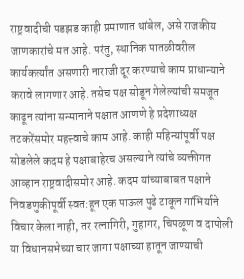राष्ट्रवादीची पडझड काही प्रमाणात थांबेल, असे राजकीय जाणकारांचे मत आहे. परंतु, स्थानिक पातळीवरील कार्यकर्त्यांत असणारी नाराजी दूर करण्याचे काम प्राधान्याने करावे लागणार आहे. तसेच पक्ष सोडून गेलेल्यांची समजूत काढून त्यांना सन्मानाने पक्षात आणणे हे प्रदेशाध्यक्ष तटकरेंसमोर महत्त्वाचे काम आहे. काही महिन्यांपूर्वी पक्ष सोडलेले कदम हे पक्षाबाहेरच असल्याने त्यांचे व्यक्तीगत आव्हान राष्ट्रवादीसमोर आहे. कदम यांच्याबाबत पक्षाने निवडणुकीपूर्वी स्वत:हून एक पाऊल पुढे टाकून गांभिर्याने विचार केला नाही, तर रत्नागिरी, गुहागर, चिपळूण व दापोली या विधानसभेच्या चार जागा पक्षाच्या हातून जाण्याची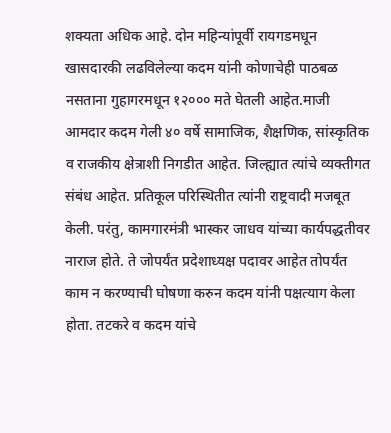शक्यता अधिक आहे. दोन महिन्यांपूर्वी रायगडमधून खासदारकी लढविलेल्या कदम यांनी कोणाचेही पाठबळ नसताना गुहागरमधून १२००० मते घेतली आहेत.माजी आमदार कदम गेली ४० वर्षे सामाजिक, शैक्षणिक, सांस्कृतिक व राजकीय क्षेत्राशी निगडीत आहेत. जिल्ह्यात त्यांचे व्यक्तीगत संबंध आहेत. प्रतिकूल परिस्थितीत त्यांनी राष्ट्रवादी मजबूत केली. परंतु, कामगारमंत्री भास्कर जाधव यांच्या कार्यपद्धतीवर नाराज होते. ते जोपर्यंत प्रदेशाध्यक्ष पदावर आहेत तोपर्यंत काम न करण्याची घोषणा करुन कदम यांनी पक्षत्याग केला होता. तटकरे व कदम यांचे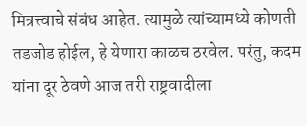मित्रत्त्वाचे संबंध आहेत. त्यामुळे त्यांच्यामध्ये कोणती तडजोड होईल, हे येणारा काळच ठरवेल. परंतु, कदम यांना दूर ठेवणे आज तरी राष्ट्रवादीला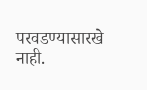परवडण्यासारखे नाही.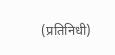(प्रतिनिधी)